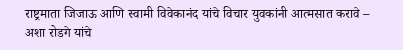राष्ट्रमाता जिजाऊ आणि स्वामी विवेकानंद यांचे विचार युवकांनी आत्मसात करावे – अशा रोडगे यांचे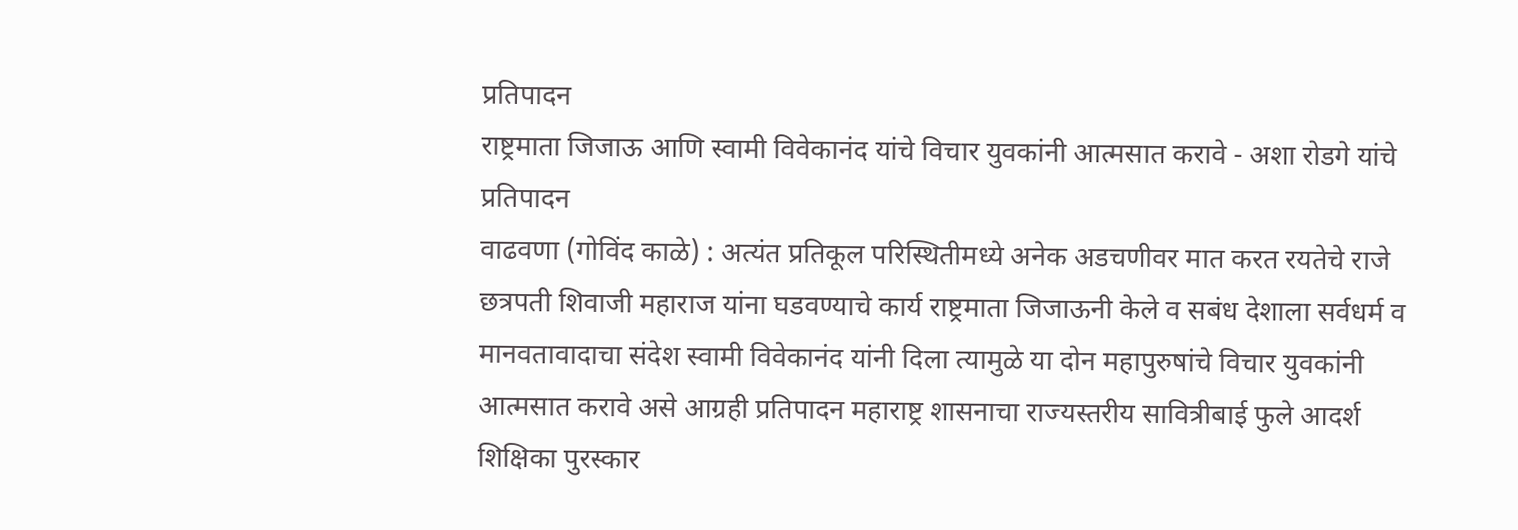प्रतिपादन
राष्ट्रमाता जिजाऊ आणि स्वामी विवेकानंद यांचे विचार युवकांनी आत्मसात करावे - अशा रोडगे यांचे प्रतिपादन
वाढवणा (गोविंद काळे) : अत्यंत प्रतिकूल परिस्थितीमध्ये अनेक अडचणीवर मात करत रयतेचे राजे छत्रपती शिवाजी महाराज यांना घडवण्याचे कार्य राष्ट्रमाता जिजाऊनी केले व सबंध देशाला सर्वधर्म व मानवतावादाचा संदेश स्वामी विवेकानंद यांनी दिला त्यामुळे या दोन महापुरुषांचे विचार युवकांनी आत्मसात करावे असे आग्रही प्रतिपादन महाराष्ट्र शासनाचा राज्यस्तरीय सावित्रीबाई फुले आदर्श शिक्षिका पुरस्कार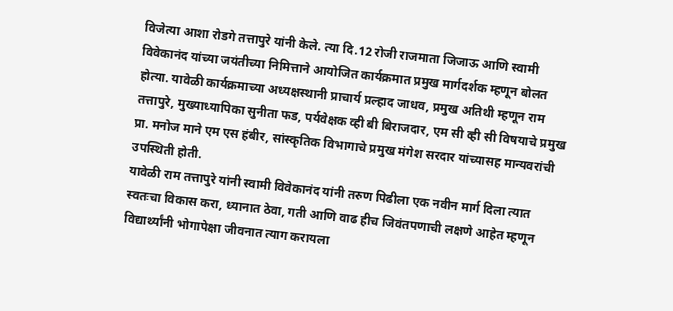विजेत्या आशा रोडगे तत्तापुरे यांनी केले. त्या दि.12 रोजी राजमाता जिजाऊ आणि स्वामी विवेकानंद यांच्या जयंतीच्या निमित्ताने आयोजित कार्यक्रमात प्रमुख मार्गदर्शक म्हणून बोलत होत्या. यावेळी कार्यक्रमाच्या अध्यक्षस्थानी प्राचार्य प्रल्हाद जाधव, प्रमुख अतिथी म्हणून राम तत्तापुरे, मुख्याध्यापिका सुनीता फड, पर्यवेक्षक व्ही बी बिराजदार, एम सी व्ही सी विषयाचे प्रमुख प्रा. मनोज माने एम एस हंबीर, सांस्कृतिक विभागाचे प्रमुख मंगेश सरदार यांच्यासह मान्यवरांची उपस्थिती होती.
यावेळी राम तत्तापुरे यांनी स्वामी विवेकानंद यांनी तरुण पिढीला एक नवीन मार्ग दिला त्यात स्वतःचा विकास करा, ध्यानात ठेवा, गती आणि वाढ हीच जिवंतपणाची लक्षणे आहेत म्हणून विद्यार्थ्यांनी भोगापेक्षा जीवनात त्याग करायला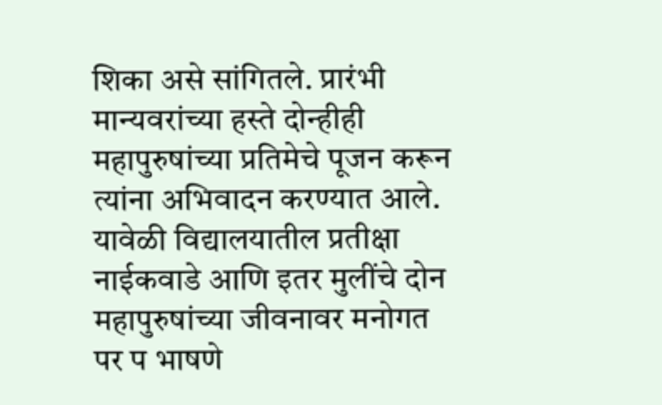शिका असे सांगितले. प्रारंभी मान्यवरांच्या हस्ते दोन्हीही महापुरुषांच्या प्रतिमेचे पूजन करून त्यांना अभिवादन करण्यात आले. यावेळी विद्यालयातील प्रतीक्षा नाईकवाडे आणि इतर मुलींचे दोन महापुरुषांच्या जीवनावर मनोगत पर प भाषणे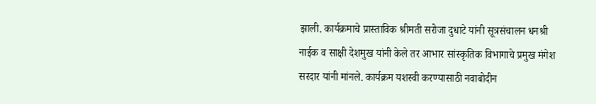झाली. कार्यक्रमाचे प्रास्ताविक श्रीमती सरोजा दुधाटे यांनी सूत्रसंचालन धनश्री नाईक व साक्षी देशमुख यांनी केले तर आभार सांस्कृतिक विभागाचे प्रमुख मंगेश सरदार यांनी मांनले. कार्यक्रम यशस्वी करण्यासाठी नवाबोदीन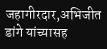जहागीरदार,अभिजीत डांगे यांच्यासह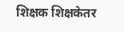शिक्षक शिक्षकेतर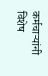कर्मचाऱ्यांनी विशेष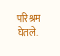परिश्रम घेतले.